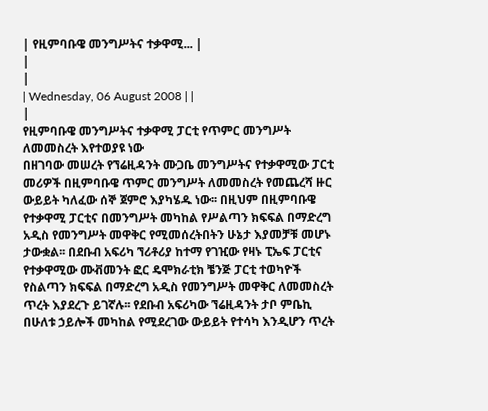| የዚምባቡዌ መንግሥትና ተቃዋሚ... |
|
|
| Wednesday, 06 August 2008 | |
|
የዚምባቡዌ መንግሥትና ተቃዋሚ ፓርቲ የጥምር መንግሥት ለመመስረት እየተወያዩ ነው
በዘገባው መሠረት የኘሬዚዳንት ሙጋቤ መንግሥትና የተቃዋሚው ፓርቲ መሪዎች በዚምባቡዌ ጥምር መንግሥት ለመመስረት የመጨረሻ ዙር ውይይት ካለፈው ሰኞ ጀምሮ እያካሄዱ ነው፡፡ በዚህም በዚምባቡዌ የተቃዋሚ ፓርቲና በመንግሥት መካከል የሥልጣን ክፍፍል በማድረግ አዲስ የመንግሥት መዋቅር የሚመሰረትበትን ሁኔታ እያመቻቹ መሆኑ ታውቋል፡፡ በደቡብ አፍሪካ ኘሪቶሪያ ከተማ የገዢው የዛኑ ፒኤፍ ፓርቲና የተቃዋሚው ሙቭመንት ፎር ዴሞክራቲክ ቼንጅ ፓርቲ ተወካዮች የስልጣን ክፍፍል በማድረግ አዲስ የመንግሥት መዋቅር ለመመስረት ጥረት እያደረጉ ይገኛሉ፡፡ የደቡብ አፍሪካው ኘሬዚዳንት ታቦ ምቤኪ በሁለቱ ኃይሎች መካከል የሚደረገው ውይይት የተሳካ እንዲሆን ጥረት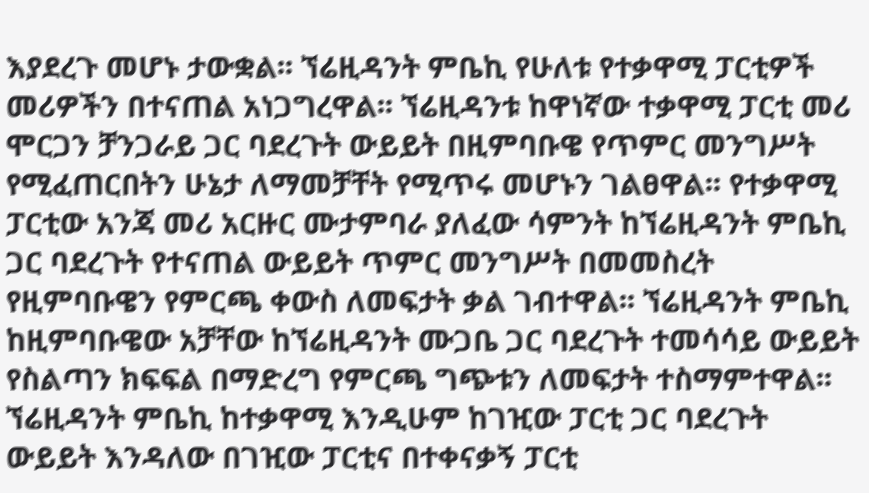እያደረጉ መሆኑ ታውቋል፡፡ ኘሬዚዳንት ምቤኪ የሁለቱ የተቃዋሚ ፓርቲዎች መሪዎችን በተናጠል አነጋግረዋል፡፡ ኘሬዚዳንቱ ከዋነኛው ተቃዋሚ ፓርቲ መሪ ሞርጋን ቻንጋራይ ጋር ባደረጉት ውይይት በዚምባቡዌ የጥምር መንግሥት የሚፈጠርበትን ሁኔታ ለማመቻቸት የሚጥሩ መሆኑን ገልፀዋል፡፡ የተቃዋሚ ፓርቲው አንጃ መሪ አርዙር ሙታምባራ ያለፈው ሳምንት ከኘሬዚዳንት ምቤኪ ጋር ባደረጉት የተናጠል ውይይት ጥምር መንግሥት በመመስረት የዚምባቡዌን የምርጫ ቀውስ ለመፍታት ቃል ገብተዋል፡፡ ኘሬዚዳንት ምቤኪ ከዚምባቡዌው አቻቸው ከኘሬዚዳንት ሙጋቤ ጋር ባደረጉት ተመሳሳይ ውይይት የስልጣን ክፍፍል በማድረግ የምርጫ ግጭቱን ለመፍታት ተስማምተዋል፡፡ ኘሬዚዳንት ምቤኪ ከተቃዋሚ እንዲሁም ከገዢው ፓርቲ ጋር ባደረጉት ውይይት እንዳለው በገዢው ፓርቲና በተቀናቃኝ ፓርቲ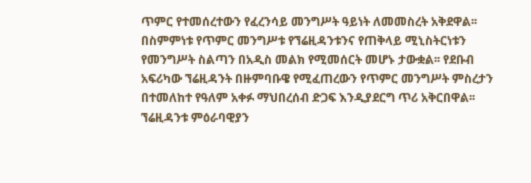ጥምር የተመሰረተውን የፈረንሳይ መንግሥት ዓይነት ለመመስረት አቅደዋል፡፡ በስምምነቱ የጥምር መንግሥቱ የኘሬዚዳንቱንና የጠቅላይ ሚኒስትርነቱን የመንግሥት ስልጣን በአዲስ መልክ የሚመሰርት መሆኑ ታውቋል፡፡ የደቡብ አፍሪካው ኘሬዚዳንት በዙምባቡዌ የሚፈጠረውን የጥምር መንግሥት ምስረታን በተመለከተ የዓለም አቀፉ ማህበረሰብ ድጋፍ እንዲያደርግ ጥሪ አቅርበዋል፡፡ ኘሬዚዳንቱ ምዕራባዊያን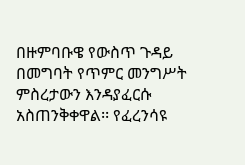በዙምባቡዌ የውስጥ ጉዳይ በመግባት የጥምር መንግሥት ምስረታውን እንዳያፈርሱ አስጠንቅቀዋል፡፡ የፈረንሳዩ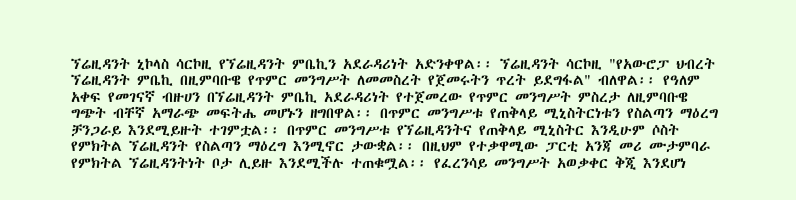ኘሬዚዳንት ኒኮላስ ሳርኮዚ የኘሬዚዳንት ምቤኪን አደራዳሪነት አድንቀዋል፡፡ ኘሬዚዳንት ሳርኮዚ "የአውሮፓ ህብረት ኘሬዚዳንት ምቤኪ በዚምባቡዌ የጥምር መንግሥት ለመመስረት የጀመሩትን ጥረት ይደግፋል" ብለዋል፡፡ የዓለም አቀፍ የመገናኛ ብዙሀን በኘሬዚዳንት ምቤኪ አደራዳሪነት የተጀመረው የጥምር መንግሥት ምስረታ ለዚምባቡዌ ግጭት ብቸኛ አማራጭ መፍትሔ መሆኑን ዘግበዋል፡፡ በጥምር መንግሥቱ የጠቅላይ ሚኒስትርነቱን የስልጣን ማዕረግ ቻንጋራይ እንደሚይዙት ተገምቷል፡፡ በጥምር መንግሥቱ የኘሬዚዳንትና የጠቅላይ ሚኒስትር እንዲሁም ሶስት የምክትል ኘሬዚዳንት የስልጣን ማዕረግ እንሚኖር ታውቋል፡፡ በዚህም የተቃዋሚው ፓርቲ አንጃ መሪ ሙታምባራ የምክትል ኘሬዚዳንትነት ቦታ ሊይዙ እንደሚችሉ ተጠቁሟል፡፡ የፈረንሳይ መንግሥት አወቃቀር ቅጂ እንደሆነ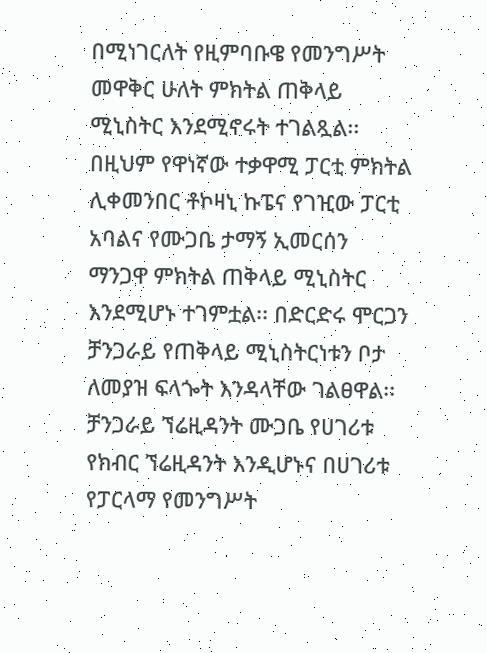በሚነገርለት የዚምባቡዌ የመንግሥት መዋቅር ሁለት ምክትል ጠቅላይ ሚኒስትር እንደሚኖሩት ተገልጿል፡፡ በዚህም የዋነኛው ተቃዋሚ ፓርቲ ምክትል ሊቀመንበር ቶኮዛኒ ኩፔና የገዢው ፓርቲ አባልና የሙጋቤ ታማኝ ኢመርሰን ማንጋዋ ምክትል ጠቅላይ ሚኒስትር እንደሚሆኑ ተገምቷል፡፡ በድርድሩ ሞርጋን ቻንጋራይ የጠቅላይ ሚኒስትርነቱን ቦታ ለመያዝ ፍላጐት እንዳላቸው ገልፀዋል፡፡ ቻንጋራይ ኘሬዚዳንት ሙጋቤ የሀገሪቱ የክብር ኘሬዚዳንት እንዲሆኑና በሀገሪቱ የፓርላማ የመንግሥት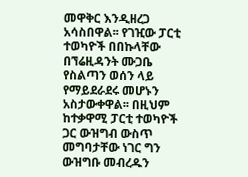መዋቅር እንዲዘረጋ አሳስበዋል፡፡ የገዢው ፓርቲ ተወካዮች በበኩላቸው በኘሬዚዳንት ሙጋቤ የስልጣን ወሰን ላይ የማይደራደሩ መሆኑን አስታውቀዋል፡፡ በዚህም ከተቃዋሚ ፓርቲ ተወካዮች ጋር ውዝግብ ውስጥ መግባታቸው ነገር ግን ውዝግቡ መብረዱን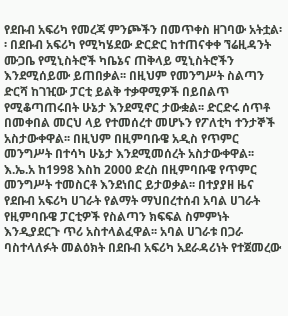የደቡብ አፍሪካ የመረጃ ምንጮችን በመጥቀስ ዘገባው አትቷል፡፡ በደቡብ አፍሪካ የሚካሄደው ድርድር ከተጠናቀቀ ኘሬዚዳንት ሙጋቤ የሚኒስትሮች ካቤኔና ጠቅላይ ሚኒስትሮችን እንደሚሰይሙ ይጠበቃል፡፡ በዚህም የመንግሥት ስልጣን ድርሻ ከገዢው ፓርቲ ይልቅ ተቃዋሚዎች በይበልጥ የሚቆጣጠሩበት ሁኔታ እንደሚኖር ታውቋል፡፡ ድርድሩ ሰጥቶ በመቀበል መርህ ላይ የተመሰረተ መሆኑን የፖለቲካ ተንታኞች አስታውቀዋል፡፡ በዚህም በዚምባቡዌ አዲስ የጥምር መንግሥት በተሳካ ሁኔታ እንደሚመሰረት አስታውቀዋል፡፡ እ.ኤ.አ ከ1998 እስከ 2000 ድረስ በዚምባቡዌ የጥምር መንግሥት ተመስርቶ እንደነበር ይታወቃል፡፡ በተያያዘ ዜና የደቡብ አፍሪካ ሀገራት የልማት ማህበረተሰብ አባል ሀገራት የዚምባቡዌ ፓርቲዎች የስልጣን ክፍፍል ስምምነት እንዲያደርጉ ጥሪ አስተላልፈዋል፡፡ አባል ሀገራቱ በጋራ ባስተላለፉት መልዕክት በደቡብ አፍሪካ አደራዳሪነት የተጀመረው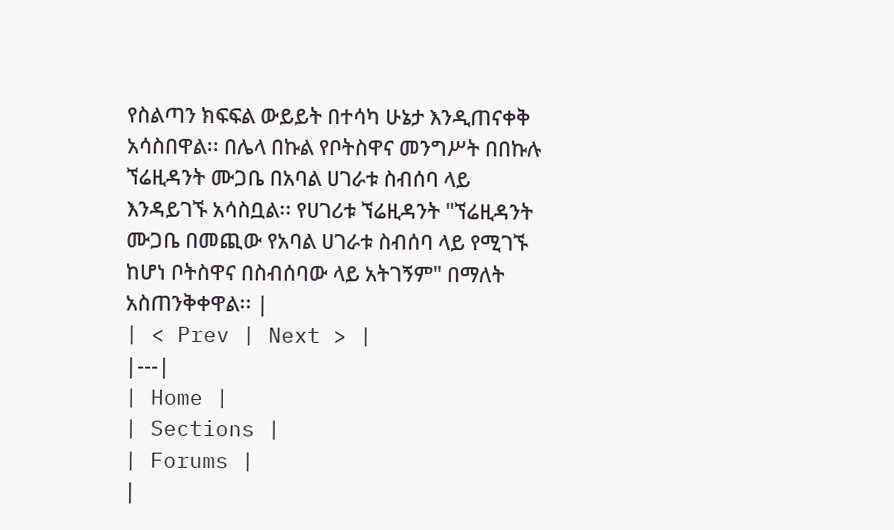የስልጣን ክፍፍል ውይይት በተሳካ ሁኔታ እንዲጠናቀቅ አሳስበዋል፡፡ በሌላ በኩል የቦትስዋና መንግሥት በበኩሉ ኘሬዚዳንት ሙጋቤ በአባል ሀገራቱ ስብሰባ ላይ እንዳይገኙ አሳስቧል፡፡ የሀገሪቱ ኘሬዚዳንት "ኘሬዚዳንት ሙጋቤ በመጪው የአባል ሀገራቱ ስብሰባ ላይ የሚገኙ ከሆነ ቦትስዋና በስብሰባው ላይ አትገኝም" በማለት አስጠንቅቀዋል፡፡ |
| < Prev | Next > |
|---|
| Home |
| Sections |
| Forums |
|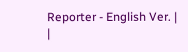Reporter - English Ver. |
|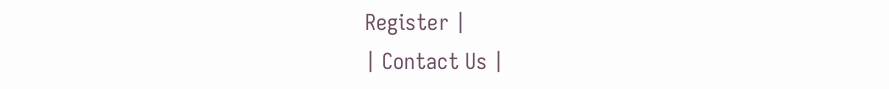Register |
| Contact Us |